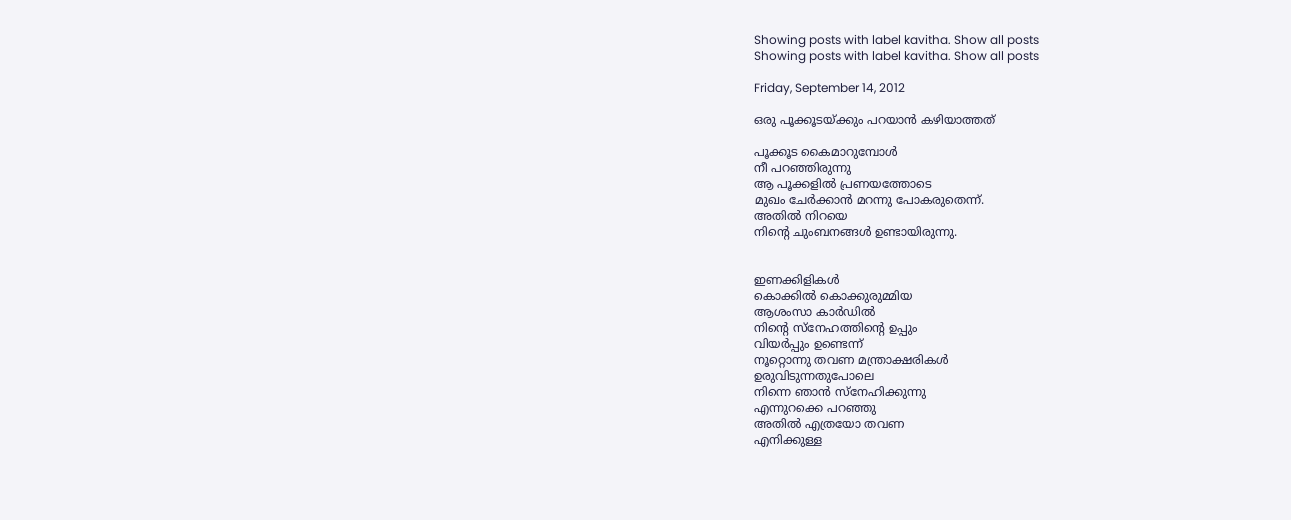Showing posts with label kavitha. Show all posts
Showing posts with label kavitha. Show all posts

Friday, September 14, 2012

ഒരു പൂക്കൂടയ്ക്കും പറയാന്‍ കഴിയാത്തത്

പൂക്കൂട കൈമാറുമ്പോള്‍
നീ പറഞ്ഞിരുന്നു
ആ പൂക്കളില്‍ പ്രണയത്തോടെ
മുഖം ചേര്‍ക്കാന്‍ മറന്നു പോകരുതെന്ന്.
അതില്‍ നിറയെ
നിന്റെ ചുംബനങ്ങള്‍ ഉണ്ടായിരുന്നു.


ഇണക്കിളികള്‍
കൊക്കില്‍ കൊക്കുരുമ്മിയ
ആശംസാ കാര്‍ഡില്‍
നിന്റെ സ്നേഹത്തിന്‍റെ ഉപ്പും
വിയര്‍പ്പും ഉണ്ടെന്ന്‌
നൂറ്റൊന്നു തവണ മന്ത്രാക്ഷരികള്‍
ഉരുവിടുന്നതുപോലെ
നിന്നെ ഞാന്‍ സ്നേഹിക്കുന്നു
എന്നുറക്കെ പറഞ്ഞു
അതില്‍ എത്രയോ തവണ
എനിക്കുള്ള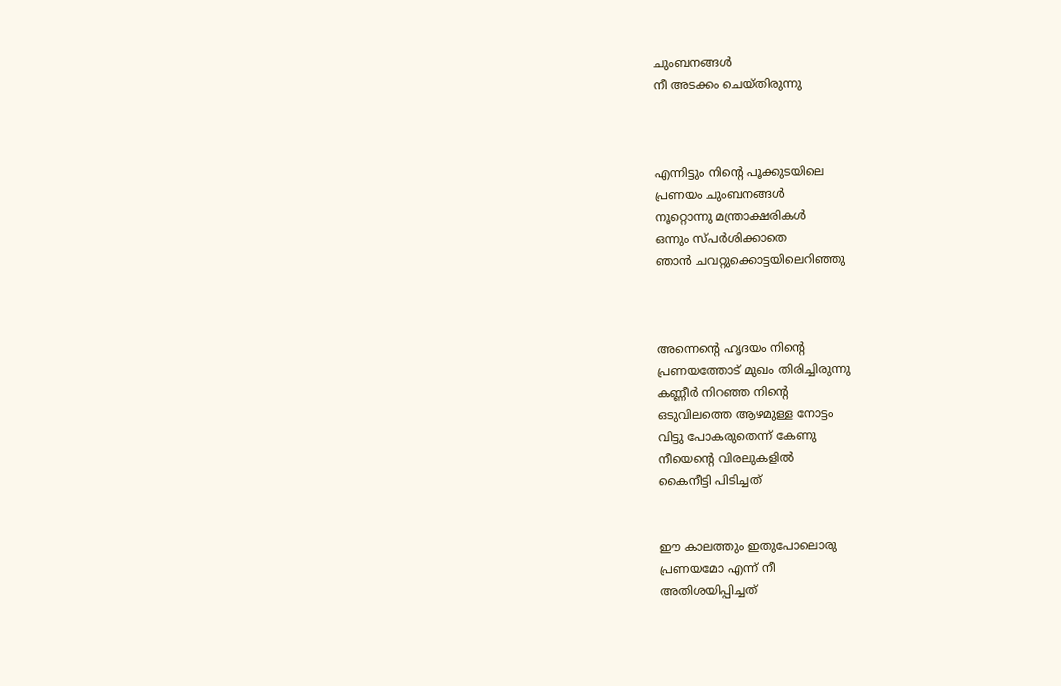ചുംബനങ്ങള്‍
നീ അടക്കം ചെയ്തിരുന്നു



എന്നിട്ടും നിന്റെ പൂക്കുടയിലെ
പ്രണയം ചുംബനങ്ങള്‍
നൂറ്റൊന്നു മന്ത്രാക്ഷരികള്‍
ഒന്നും സ്പര്‍ശിക്കാതെ
ഞാന്‍ ചവറ്റുക്കൊട്ടയിലെറിഞ്ഞു



അന്നെന്റെ ഹൃദയം നിന്റെ
പ്രണയത്തോട് മുഖം തിരിച്ചിരുന്നു
കണ്ണീര്‍ നിറഞ്ഞ നിന്റെ
ഒടുവിലത്തെ ആഴമുള്ള നോട്ടം
വിട്ടു പോകരുതെന്ന് കേണു
നീയെന്റെ വിരലുകളില്‍
കൈനീട്ടി പിടിച്ചത്


ഈ കാലത്തും ഇതുപോലൊരു
പ്രണയമോ എന്ന് നീ
അതിശയിപ്പിച്ചത്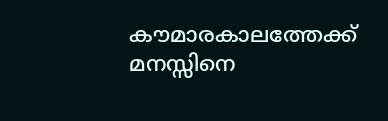കൗമാരകാലത്തേക്ക്
മനസ്സിനെ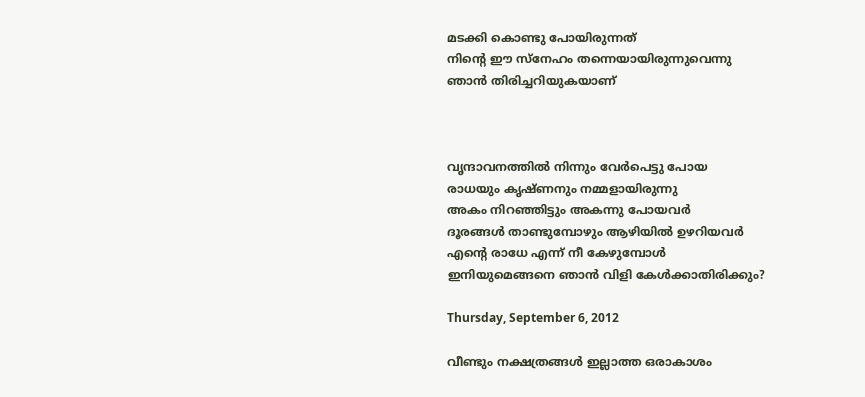മടക്കി കൊണ്ടു പോയിരുന്നത്
നിന്റെ ഈ സ്നേഹം തന്നെയായിരുന്നുവെന്നു
ഞാന്‍ തിരിച്ചറിയുകയാണ്



വൃന്ദാവനത്തില്‍ നിന്നും വേര്‍പെട്ടു പോയ
രാധയും കൃഷ്ണനും നമ്മളായിരുന്നു
അകം നിറഞ്ഞിട്ടും അകന്നു പോയവര്‍
ദൂരങ്ങള്‍ താണ്ടുമ്പോഴും ആഴിയില്‍ ഉഴറിയവര്‍
എന്‍റെ രാധേ എന്ന് നീ കേഴുമ്പോള്‍
ഇനിയുമെങ്ങനെ ഞാന്‍ വിളി കേള്‍ക്കാതിരിക്കും?

Thursday, September 6, 2012

വീണ്ടും നക്ഷത്രങ്ങള്‍ ഇല്ലാത്ത ഒരാകാശം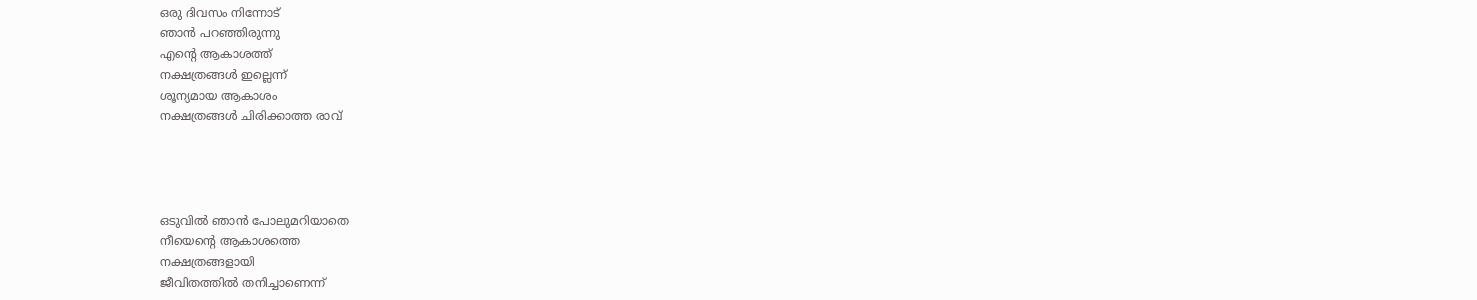ഒരു ദിവസം നിന്നോട്
ഞാന്‍ പറഞ്ഞിരുന്നു
എന്‍റെ ആകാശത്ത്
നക്ഷത്രങ്ങള്‍ ഇല്ലെന്ന്
ശൂന്യമായ ആകാശം
നക്ഷത്രങ്ങള്‍ ചിരിക്കാത്ത രാവ്




ഒടുവില്‍ ഞാന്‍ പോലുമറിയാതെ
നീയെന്റെ ആകാശത്തെ
നക്ഷത്രങ്ങളായി
ജീവിതത്തില്‍ തനിച്ചാണെന്ന്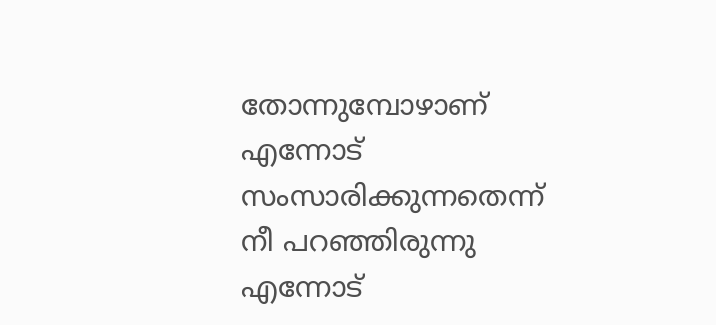തോന്നുമ്പോഴാണ്
എന്നോട് സംസാരിക്കുന്നതെന്ന്
നീ പറഞ്ഞിരുന്നു
എന്നോട്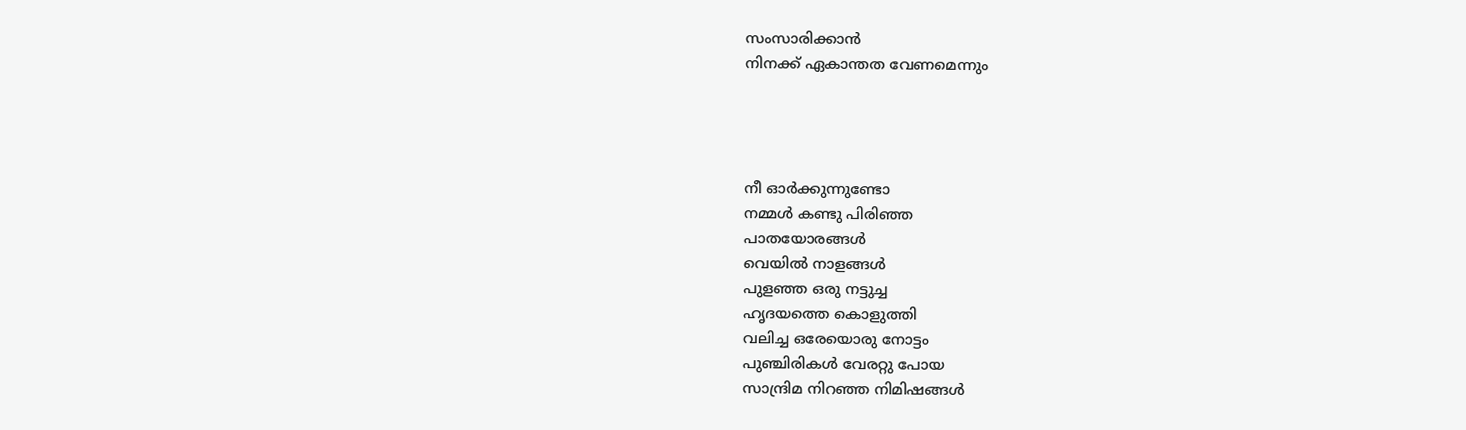സംസാരിക്കാന്‍
നിനക്ക് ഏകാന്തത വേണമെന്നും




നീ ഓര്‍ക്കുന്നുണ്ടോ
നമ്മള്‍ കണ്ടു പിരിഞ്ഞ
പാതയോരങ്ങള്‍
വെയില്‍ നാളങ്ങള്‍
പുളഞ്ഞ ഒരു നട്ടുച്ച
ഹൃദയത്തെ കൊളുത്തി
വലിച്ച ഒരേയൊരു നോട്ടം
പുഞ്ചിരികള്‍ വേരറ്റു പോയ
സാന്ദ്രിമ നിറഞ്ഞ നിമിഷങ്ങള്‍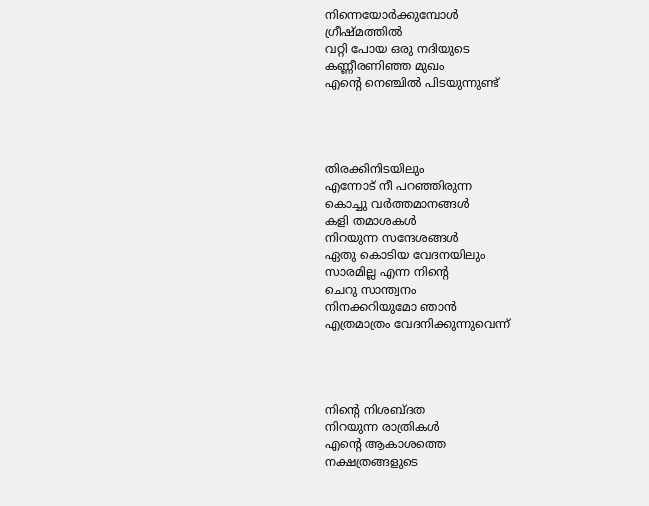നിന്നെയോര്‍ക്കുമ്പോള്‍
ഗ്രീഷ്മത്തില്‍
വറ്റി പോയ ഒരു നദിയുടെ
കണ്ണീരണിഞ്ഞ മുഖം
എന്‍റെ നെഞ്ചില്‍ പിടയുന്നുണ്ട്‌




തിരക്കിനിടയിലും
എന്നോട് നീ പറഞ്ഞിരുന്ന
കൊച്ചു വര്‍ത്തമാനങ്ങള്‍
കളി തമാശകള്‍
നിറയുന്ന സന്ദേശങ്ങള്‍
ഏതു കൊടിയ വേദനയിലും
സാരമില്ല എന്ന നിന്റെ
ചെറു സാന്ത്വനം
നിനക്കറിയുമോ ഞാന്‍
എത്രമാത്രം വേദനിക്കുന്നുവെന്ന്




നിന്റെ നിശബ്ദത
നിറയുന്ന രാത്രികള്‍
എന്‍റെ ആകാശത്തെ
നക്ഷത്രങ്ങളുടെ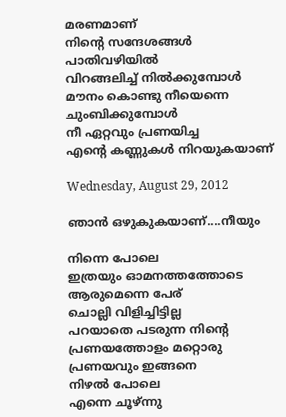മരണമാണ്
നിന്റെ സന്ദേശങ്ങള്‍
പാതിവഴിയില്‍
വിറങ്ങലിച്ച് നില്‍ക്കുമ്പോള്‍
മൗനം കൊണ്ടു നീയെന്നെ
ചുംബിക്കുമ്പോള്‍
നീ ഏറ്റവും പ്രണയിച്ച
എന്‍റെ കണ്ണുകള്‍ നിറയുകയാണ്

Wednesday, August 29, 2012

ഞാന്‍ ഒഴുകുകയാണ്....നീയും

നിന്നെ പോലെ
ഇത്രയും ഓമനത്തത്തോടെ
ആരുമെന്നെ പേര്
ചൊല്ലി വിളിച്ചിട്ടില്ല
പറയാതെ പടരുന്ന നിന്റെ
പ്രണയത്തോളം മറ്റൊരു
പ്രണയവും ഇങ്ങനെ
നിഴല്‍ പോലെ
എന്നെ ചൂഴ്ന്നു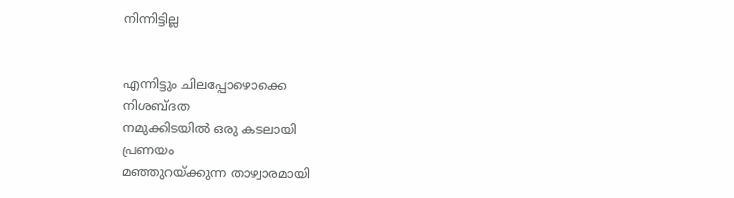നിന്നിട്ടില്ല


എന്നിട്ടും ചിലപ്പോഴൊക്കെ
നിശബ്ദത
നമുക്കിടയില്‍ ഒരു കടലായി
പ്രണയം
മഞ്ഞുറയ്ക്കുന്ന താഴ്വാരമായി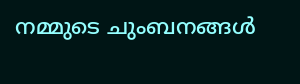നമ്മുടെ ചുംബനങ്ങള്‍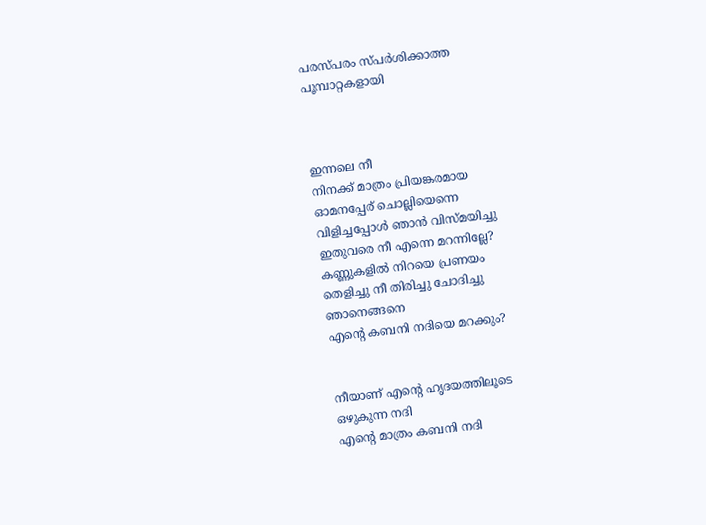പരസ്പരം സ്പര്‍ശിക്കാത്ത
പൂമ്പാറ്റകളായി



ഇന്നലെ നീ
നിനക്ക് മാത്രം പ്രിയങ്കരമായ
ഓമനപ്പേര് ചൊല്ലിയെന്നെ
വിളിച്ചപ്പോള്‍ ഞാന്‍ വിസ്മയിച്ചു
ഇതുവരെ നീ എന്നെ മറന്നില്ലേ?
കണ്ണുകളില്‍ നിറയെ പ്രണയം
തെളിച്ചു നീ തിരിച്ചു ചോദിച്ചു
ഞാനെങ്ങനെ
എന്‍റെ കബനി നദിയെ മറക്കും?


നീയാണ് എന്‍റെ ഹൃദയത്തിലൂടെ
ഒഴുകുന്ന നദി
എന്‍റെ മാത്രം കബനി നദി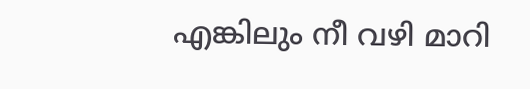എങ്കിലും നീ വഴി മാറി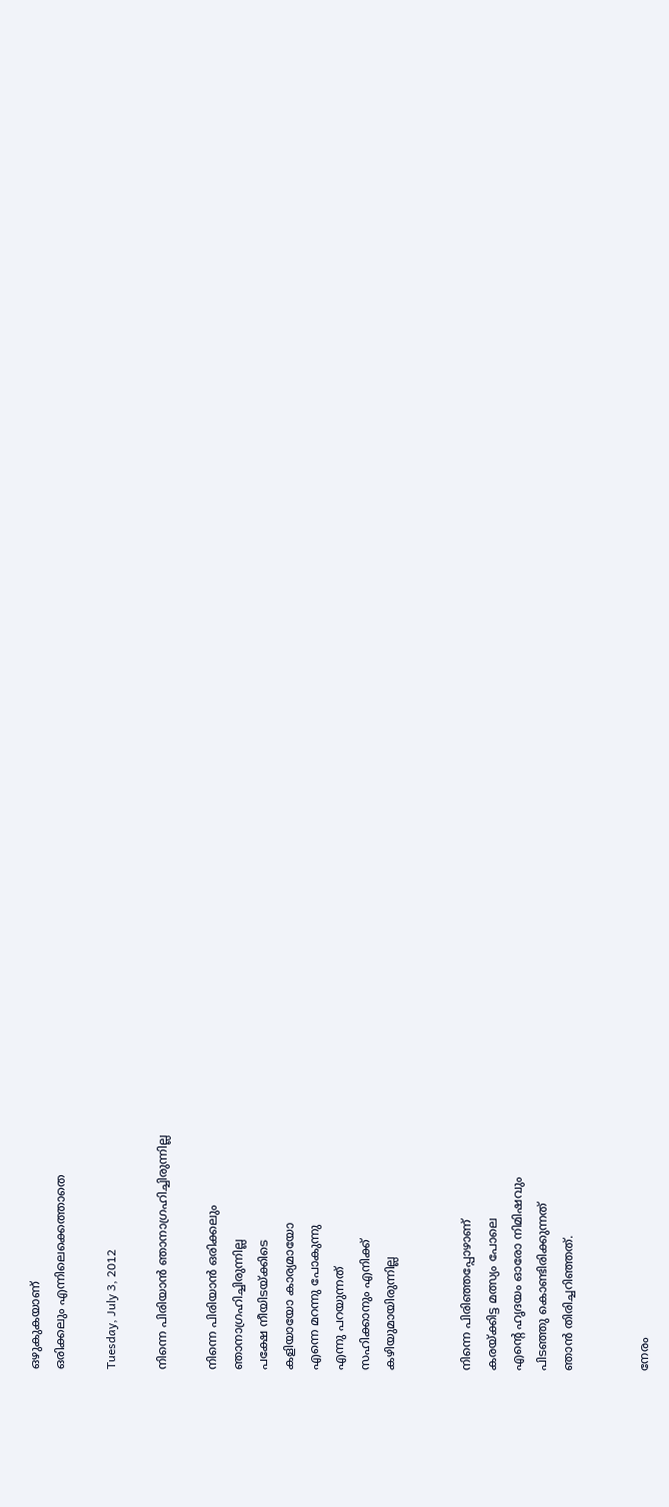ഒഴുകുകയാണ്
ഒരിക്കലും എന്നിലെക്കെത്താതെ

Tuesday, July 3, 2012

നിന്നെ പിരിയാന്‍ ഞാനാഗ്രഹിച്ചിരുന്നില്ല

നിന്നെ പിരിയാന്‍ ഒരിക്കലും
ഞാനാഗ്രഹിച്ചിരുന്നില്ല
പക്ഷേ നീയിടയ്ക്കിടെ
കളിയായോ കാര്യമായോ
എന്നെ മറന്നു പോകുന്നു
എന്നു പറയുന്നത്
സഹിക്കാനും എനിക്ക്
കഴിയുമായിരുന്നില്ല


നിന്നെ പിരിഞ്ഞപ്പോഴാണ്
കരയ്ക്കിട്ട മത്സ്യം പോലെ
എന്‍റെ ഹൃദയം ഓരോ നിമിഷവും
പിടഞ്ഞു കൊണ്ടിരിക്കുന്നത്
ഞാന്‍ തിരിച്ചറിഞ്ഞത്.


നേരം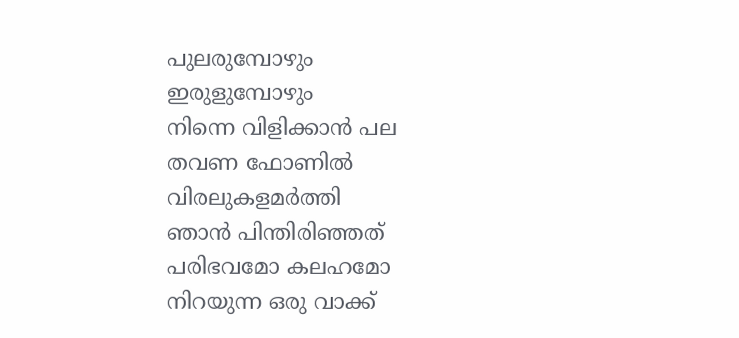പുലരുമ്പോഴും
ഇരുളുമ്പോഴും
നിന്നെ വിളിക്കാന്‍ പല
തവണ ഫോണില്‍
വിരലുകളമര്‍ത്തി
ഞാന്‍ പിന്തിരിഞ്ഞത്
പരിഭവമോ കലഹമോ
നിറയുന്ന ഒരു വാക്ക്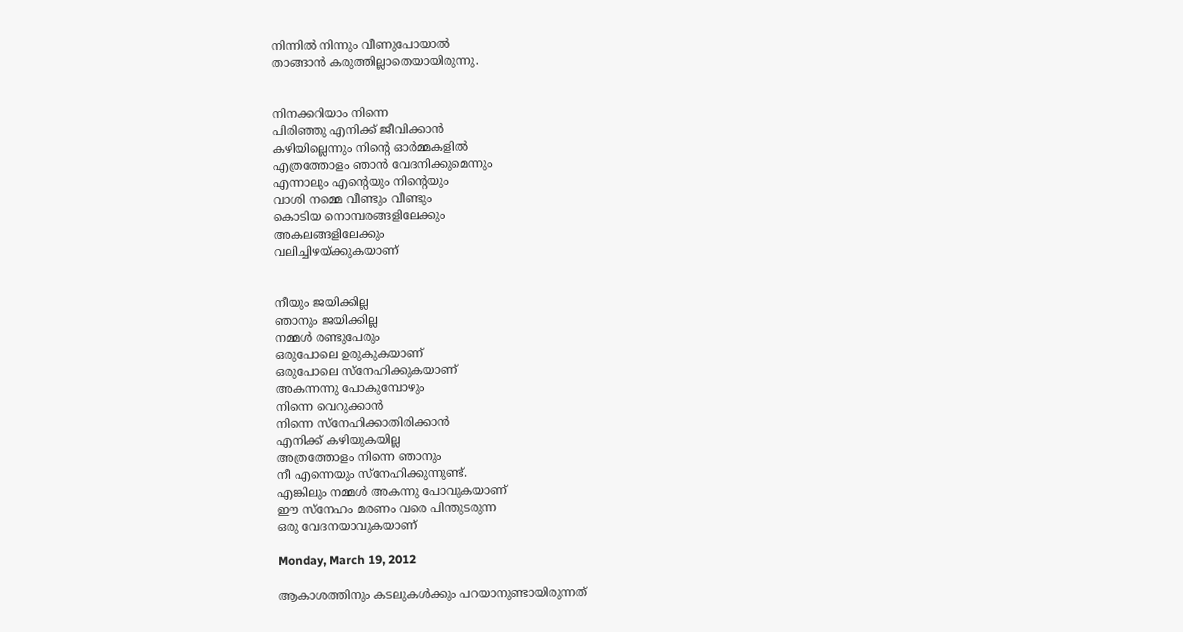നിന്നില്‍ നിന്നും വീണുപോയാല്‍
താങ്ങാന്‍ കരുത്തില്ലാതെയായിരുന്നു.


നിനക്കറിയാം നിന്നെ
പിരിഞ്ഞു എനിക്ക് ജീവിക്കാന്‍
കഴിയില്ലെന്നും നിന്റെ ഓര്‍മ്മകളില്‍
എത്രത്തോളം ഞാന്‍ വേദനിക്കുമെന്നും
എന്നാലും എന്റെയും നിന്റെയും
വാശി നമ്മെ വീണ്ടും വീണ്ടും
കൊടിയ നൊമ്പരങ്ങളിലേക്കും
അകലങ്ങളിലേക്കും
വലിച്ചിഴയ്ക്കുകയാണ്


നീയും ജയിക്കില്ല
ഞാനും ജയിക്കില്ല
നമ്മള്‍ രണ്ടുപേരും
ഒരുപോലെ ഉരുകുകയാണ്
ഒരുപോലെ സ്നേഹിക്കുകയാണ്
അകന്നന്നു പോകുമ്പോഴും
നിന്നെ വെറുക്കാന്‍
നിന്നെ സ്നേഹിക്കാതിരിക്കാന്‍
എനിക്ക് കഴിയുകയില്ല
അത്രത്തോളം നിന്നെ ഞാനും
നീ എന്നെയും സ്നേഹിക്കുന്നുണ്ട്.
എങ്കിലും നമ്മള്‍ അകന്നു പോവുകയാണ്
ഈ സ്നേഹം മരണം വരെ പിന്തുടരുന്ന
ഒരു വേദനയാവുകയാണ്

Monday, March 19, 2012

ആകാശത്തിനും കടലുകള്‍ക്കും പറയാനുണ്ടായിരുന്നത്‌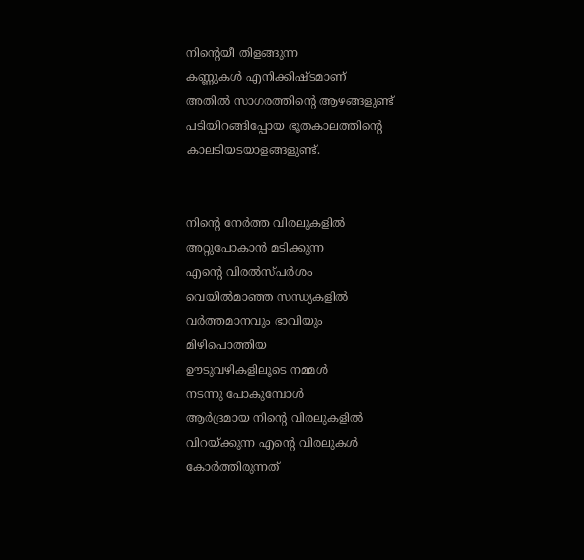നിന്റെയീ തിളങ്ങുന്ന
കണ്ണുകള്‍ എനിക്കിഷ്ടമാണ്‌
അതില്‍ സാഗരത്തിന്റെ ആഴങ്ങളുണ്ട്‌
പടിയിറങ്ങിപ്പോയ ഭൂതകാലത്തിന്റെ
കാലടിയടയാളങ്ങളുണ്ട്‌.


നിന്റെ നേര്‍ത്ത വിരലുകളില്‍
അറ്റുപോകാന്‍ മടിക്കുന്ന
എന്റെ വിരല്‍സ്‌പര്‍ശം
വെയില്‍മാഞ്ഞ സന്ധ്യകളില്‍
വര്‍ത്തമാനവും ഭാവിയും
മിഴിപൊത്തിയ
ഊടുവഴികളിലൂടെ നമ്മള്‍
നടന്നു പോകുമ്പോള്‍
ആര്‍ദ്രമായ നിന്റെ വിരലുകളില്‍
വിറയ്‌ക്കുന്ന എന്റെ വിരലുകള്‍
കോര്‍ത്തിരുന്നത്‌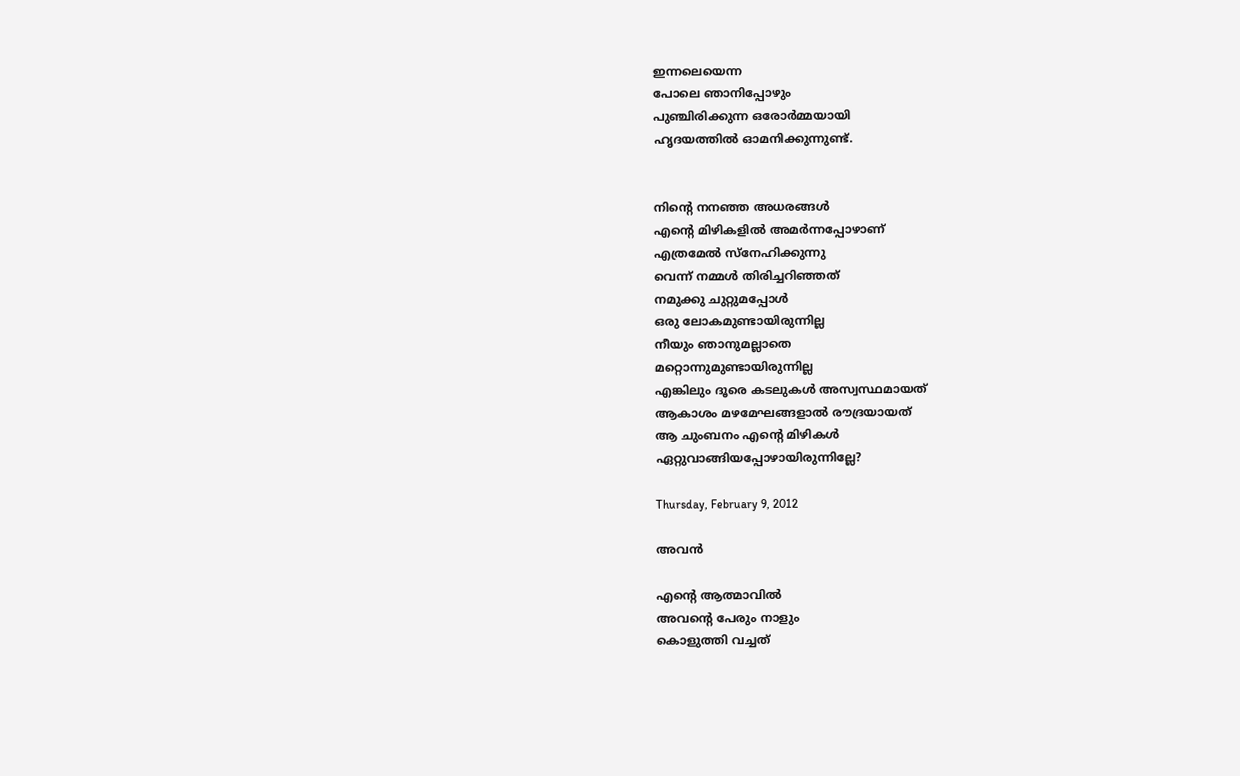ഇന്നലെയെന്ന
പോലെ ഞാനിപ്പോഴും
പുഞ്ചിരിക്കുന്ന ഒരോര്‍മ്മയായി
ഹൃദയത്തില്‍ ഓമനിക്കുന്നുണ്ട്‌.


നിന്റെ നനഞ്ഞ അധരങ്ങള്‍
എന്റെ മിഴികളില്‍ അമര്‍ന്നപ്പോഴാണ്‌
എത്രമേല്‍ സ്‌നേഹിക്കുന്നു
വെന്ന്‌ നമ്മള്‍ തിരിച്ചറിഞ്ഞത്‌
നമുക്കു ചുറ്റുമപ്പോള്‍
ഒരു ലോകമുണ്ടായിരുന്നില്ല
നീയും ഞാനുമല്ലാതെ
മറ്റൊന്നുമുണ്ടായിരുന്നില്ല
എങ്കിലും ദൂരെ കടലുകള്‍ അസ്വസ്ഥമായത്‌
ആകാശം മഴമേഘങ്ങളാല്‍ രൗദ്രയായത്‌
ആ ചുംബനം എന്റെ മിഴികള്‍
ഏറ്റുവാങ്ങിയപ്പോഴായിരുന്നില്ലേ?

Thursday, February 9, 2012

അവന്‍

എന്റെ ആത്മാവില്‍
അവന്റെ പേരും നാളും
കൊളുത്തി വച്ചത്‌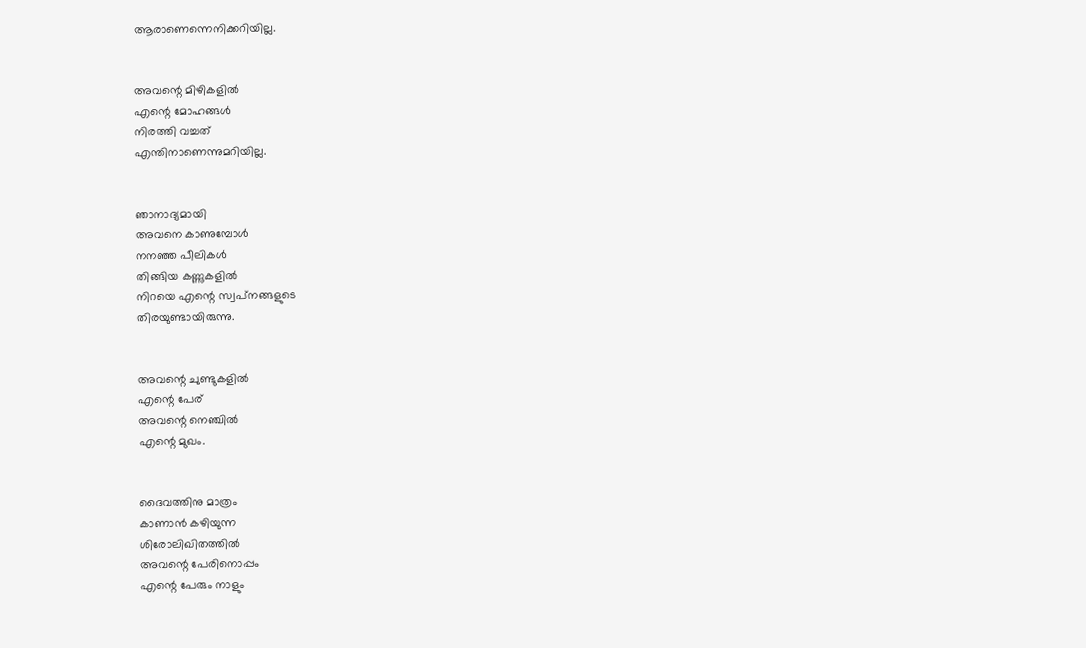ആരാണെന്നെനിക്കറിയില്ല.


അവന്റെ മിഴികളില്‍
എന്റെ മോഹങ്ങള്‍
നിരത്തി വച്ചത്‌
എന്തിനാണെന്നുമറിയില്ല.


ഞാനാദ്യമായി
അവനെ കാണുമ്പോള്‍
നനഞ്ഞ പീലികള്‍
തിങ്ങിയ കണ്ണുകളില്‍
നിറയെ എന്റെ സ്വപ്‌നങ്ങളുടെ
തിരയുണ്ടായിരുന്നു.


അവന്റെ ചുണ്ടുകളില്‍
എന്റെ പേര്‌
അവന്റെ നെഞ്ചില്‍
എന്റെ മുഖം.


ദൈവത്തിനു മാത്രം
കാണാന്‍ കഴിയുന്ന
ശിരോലിഖിതത്തില്‍
അവന്റെ പേരിനൊപ്പം
എന്റെ പേരും നാളും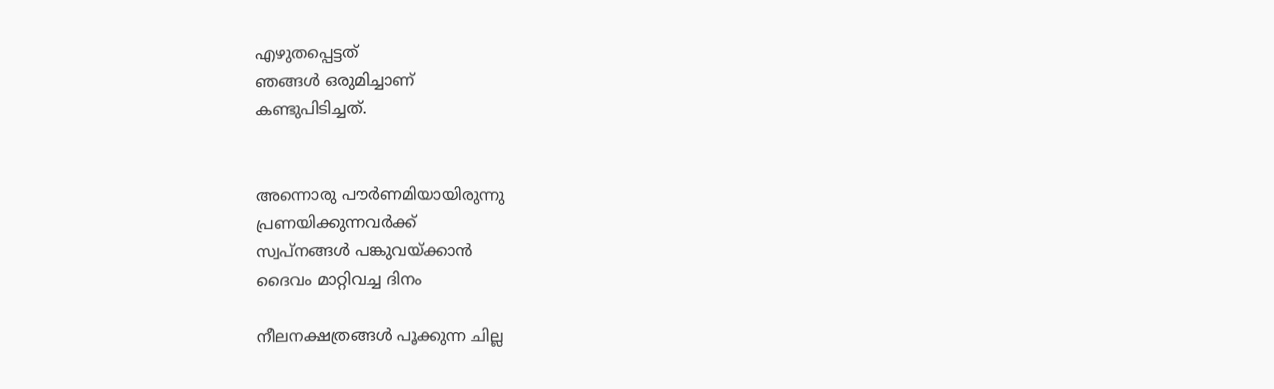എഴുതപ്പെട്ടത്‌
ഞങ്ങള്‍ ഒരുമിച്ചാണ്‌
കണ്ടുപിടിച്ചത്‌.


അന്നൊരു പൗര്‍ണമിയായിരുന്നു
പ്രണയിക്കുന്നവര്‍ക്ക്‌
സ്വപ്‌നങ്ങള്‍ പങ്കുവയ്‌ക്കാന്‍
ദൈവം മാറ്റിവച്ച ദിനം

നീലനക്ഷത്രങ്ങള്‍ പൂക്കുന്ന ചില്ല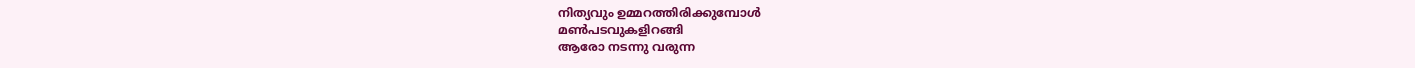നിത്യവും ഉമ്മറത്തിരിക്കുമ്പോള്‍
മണ്‍പടവുകളിറങ്ങി
ആരോ നടന്നു വരുന്ന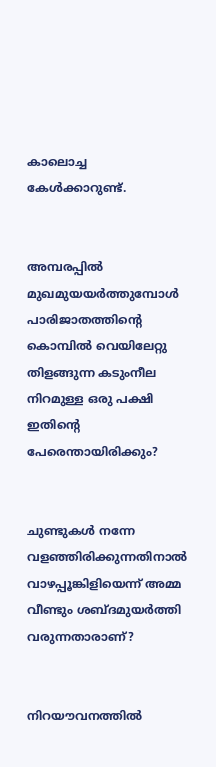കാലൊച്ച കേള്‍ക്കാറുണ്ട്‌.


അമ്പരപ്പില്‍ മുഖമുയയര്‍ത്തുമ്പോള്‍
പാരിജാതത്തിന്റെ
കൊമ്പില്‍ വെയിലേറ്റു
തിളങ്ങുന്ന കടുംനീല
നിറമുള്ള ഒരു പക്ഷി
ഇതിന്റെ പേരെന്തായിരിക്കും?


ചുണ്ടുകള്‍ നന്നേ
വളഞ്ഞിരിക്കുന്നതിനാല്‍
വാഴപ്പൂങ്കിളിയെന്ന്‌ അമ്മ
വീണ്ടും ശബ്ദമുയര്‍ത്തി
വരുന്നതാരാണ്‌?


നിറയൗവനത്തില്‍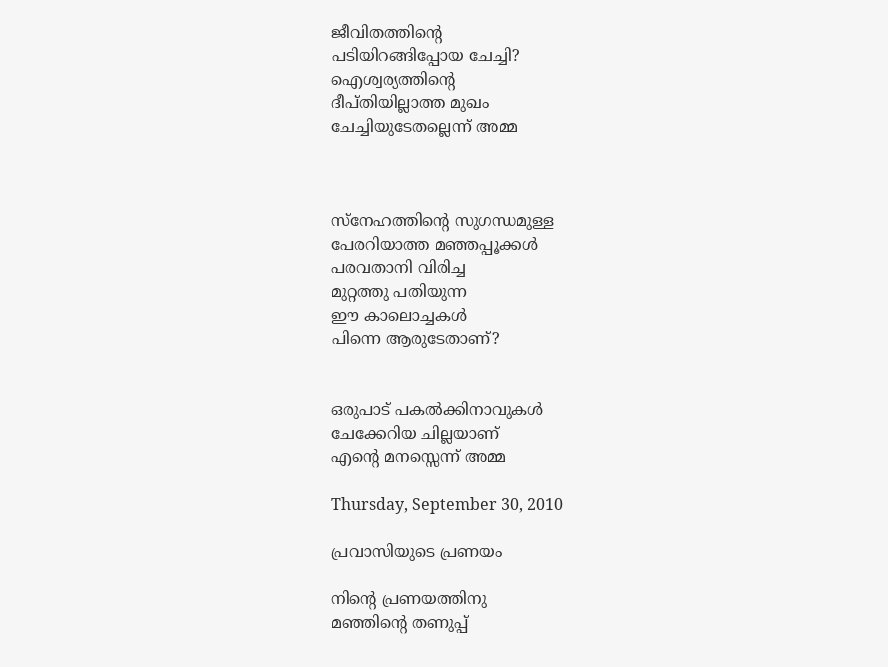ജീവിതത്തിന്റെ
പടിയിറങ്ങിപ്പോയ ചേച്ചി?
ഐശ്വര്യത്തിന്റെ
ദീപ്‌തിയില്ലാത്ത മുഖം
ചേച്ചിയുടേതല്ലെന്ന്‌ അമ്മ



സ്‌നേഹത്തിന്റെ സുഗന്ധമുള്ള
പേരറിയാത്ത മഞ്ഞപ്പൂക്കള്‍
പരവതാനി വിരിച്ച
മുറ്റത്തു പതിയുന്ന
ഈ കാലൊച്ചകള്‍
പിന്നെ ആരുടേതാണ്‌?


ഒരുപാട്‌ പകല്‍ക്കിനാവുകള്‍
ചേക്കേറിയ ചില്ലയാണ്‌
എന്റെ മനസ്സെന്ന്‌ അമ്മ

Thursday, September 30, 2010

പ്രവാസിയുടെ പ്രണയം

നിന്‍റെ പ്രണയത്തിനു
മഞ്ഞിന്‍റെ തണുപ്പ്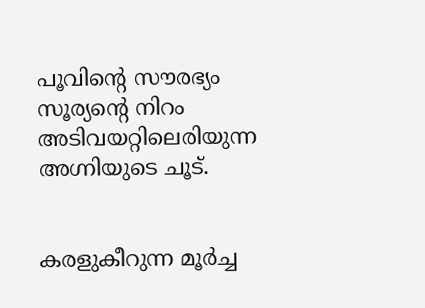പൂവിന്‍റെ സൗരഭ്യം
സൂര്യന്‍റെ നിറം
അടിവയറ്റിലെരിയുന്ന
അഗ്നിയുടെ ചൂട്.


കരളുകീറുന്ന മൂര്‍ച്ച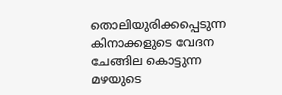തൊലിയുരിക്കപ്പെടുന്ന
കിനാക്കളുടെ വേദന
ചേങ്ങില കൊട്ടുന്ന
മഴയുടെ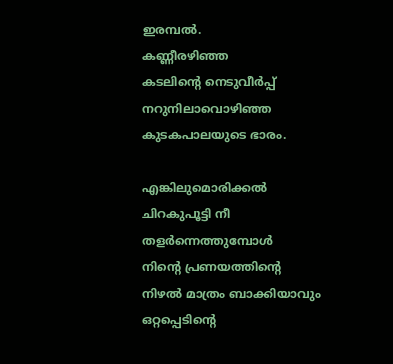ഇരമ്പല്‍.
കണ്ണീരഴിഞ്ഞ
കടലിന്‍റെ നെടുവീര്‍പ്പ്
നറുനിലാവൊഴിഞ്ഞ
കുടകപാലയുടെ ഭാരം.

എങ്കിലുമൊരിക്കല്‍
ചിറകുപൂട്ടി നീ
തളര്‍ന്നെത്തുമ്പോള്‍
നിന്‍റെ പ്രണയത്തിന്‍റെ
നിഴല്‍ മാത്രം ബാക്കിയാവും
ഒറ്റപ്പെടിന്‍റെ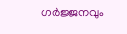ഗര്‍ജ്ജനവും